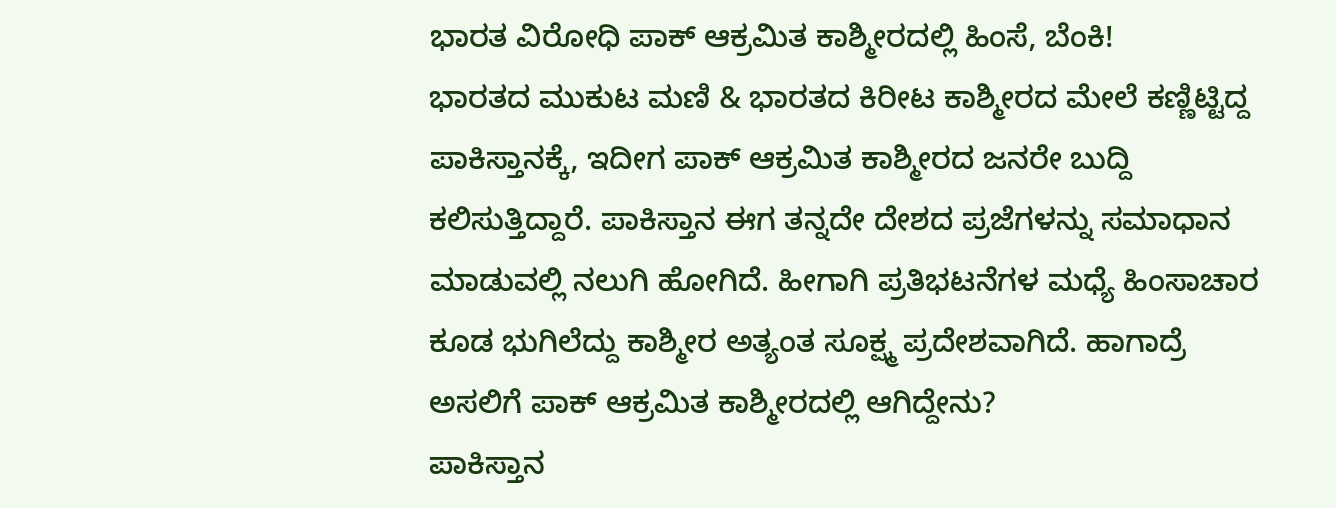ಭಾರತ ವಿರೋಧಿ ಪಾಕ್ ಆಕ್ರಮಿತ ಕಾಶ್ಮೀರದಲ್ಲಿ ಹಿಂಸೆ, ಬೆಂಕಿ!
ಭಾರತದ ಮುಕುಟ ಮಣಿ & ಭಾರತದ ಕಿರೀಟ ಕಾಶ್ಮೀರದ ಮೇಲೆ ಕಣ್ಣಿಟ್ಟಿದ್ದ ಪಾಕಿಸ್ತಾನಕ್ಕೆ, ಇದೀಗ ಪಾಕ್ ಆಕ್ರಮಿತ ಕಾಶ್ಮೀರದ ಜನರೇ ಬುದ್ದಿ ಕಲಿಸುತ್ತಿದ್ದಾರೆ. ಪಾಕಿಸ್ತಾನ ಈಗ ತನ್ನದೇ ದೇಶದ ಪ್ರಜೆಗಳನ್ನು ಸಮಾಧಾನ ಮಾಡುವಲ್ಲಿ ನಲುಗಿ ಹೋಗಿದೆ. ಹೀಗಾಗಿ ಪ್ರತಿಭಟನೆಗಳ ಮಧ್ಯೆ ಹಿಂಸಾಚಾರ ಕೂಡ ಭುಗಿಲೆದ್ದು ಕಾಶ್ಮೀರ ಅತ್ಯಂತ ಸೂಕ್ಷ್ಮ ಪ್ರದೇಶವಾಗಿದೆ. ಹಾಗಾದ್ರೆ ಅಸಲಿಗೆ ಪಾಕ್ ಆಕ್ರಮಿತ ಕಾಶ್ಮೀರದಲ್ಲಿ ಆಗಿದ್ದೇನು?
ಪಾಕಿಸ್ತಾನ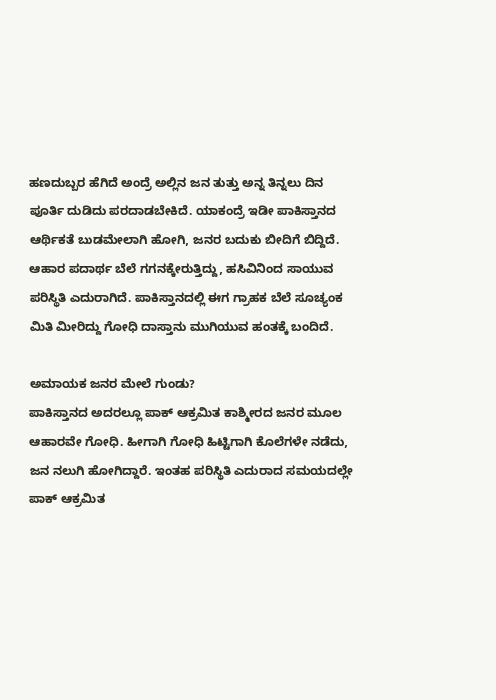ಹಣದುಬ್ಬರ ಹೆಗಿದೆ ಅಂದ್ರೆ ಅಲ್ಲಿನ ಜನ ತುತ್ತು ಅನ್ನ ತಿನ್ನಲು ದಿನ ಪೂರ್ತಿ ದುಡಿದು ಪರದಾಡಬೇಕಿದೆ. ಯಾಕಂದ್ರೆ ಇಡೀ ಪಾಕಿಸ್ತಾನದ ಆರ್ಥಿಕತೆ ಬುಡಮೇಲಾಗಿ ಹೋಗಿ, ಜನರ ಬದುಕು ಬೀದಿಗೆ ಬಿದ್ದಿದೆ. ಆಹಾರ ಪದಾರ್ಥ ಬೆಲೆ ಗಗನಕ್ಕೇರುತ್ತಿದ್ದು, ಹಸಿವಿನಿಂದ ಸಾಯುವ ಪರಿಸ್ಥಿತಿ ಎದುರಾಗಿದೆ. ಪಾಕಿಸ್ತಾನದಲ್ಲಿ ಈಗ ಗ್ರಾಹಕ ಬೆಲೆ ಸೂಚ್ಯಂಕ ಮಿತಿ ಮೀರಿದ್ದು ಗೋಧಿ ದಾಸ್ತಾನು ಮುಗಿಯುವ ಹಂತಕ್ಕೆ ಬಂದಿದೆ.

ಅಮಾಯಕ ಜನರ ಮೇಲೆ ಗುಂಡು?
ಪಾಕಿಸ್ತಾನದ ಅದರಲ್ಲೂ ಪಾಕ್ ಆಕ್ರಮಿತ ಕಾಶ್ಮೀರದ ಜನರ ಮೂಲ ಆಹಾರವೇ ಗೋಧಿ. ಹೀಗಾಗಿ ಗೋಧಿ ಹಿಟ್ಟಿಗಾಗಿ ಕೊಲೆಗಳೇ ನಡೆದು, ಜನ ನಲುಗಿ ಹೋಗಿದ್ದಾರೆ. ಇಂತಹ ಪರಿಸ್ಥಿತಿ ಎದುರಾದ ಸಮಯದಲ್ಲೇ ಪಾಕ್ ಆಕ್ರಮಿತ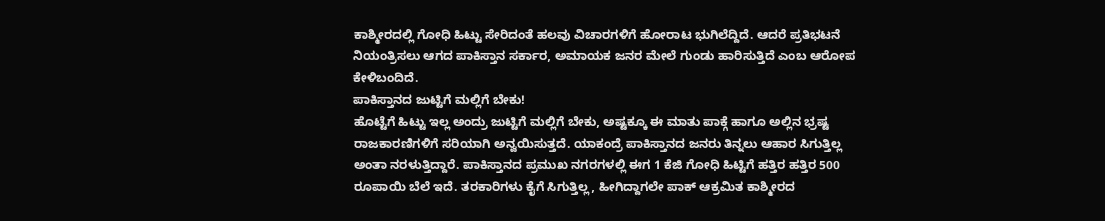ಕಾಶ್ಮೀರದಲ್ಲಿ ಗೋಧಿ ಹಿಟ್ಟು ಸೇರಿದಂತೆ ಹಲವು ವಿಚಾರಗಳಿಗೆ ಹೋರಾಟ ಭುಗಿಲೆದ್ದಿದೆ. ಆದರೆ ಪ್ರತಿಭಟನೆ ನಿಯಂತ್ರಿಸಲು ಆಗದ ಪಾಕಿಸ್ತಾನ ಸರ್ಕಾರ, ಅಮಾಯಕ ಜನರ ಮೇಲೆ ಗುಂಡು ಹಾರಿಸುತ್ತಿದೆ ಎಂಬ ಆರೋಪ ಕೇಳಿಬಂದಿದೆ.
ಪಾಕಿಸ್ತಾನದ ಜುಟ್ಟಿಗೆ ಮಲ್ಲಿಗೆ ಬೇಕು!
ಹೊಟ್ಟೆಗೆ ಹಿಟ್ಟು ಇಲ್ಲ ಅಂದ್ರು ಜುಟ್ಟಿಗೆ ಮಲ್ಲಿಗೆ ಬೇಕು, ಅಷ್ಟಕ್ಕೂ ಈ ಮಾತು ಪಾಕ್ಗೆ ಹಾಗೂ ಅಲ್ಲಿನ ಭ್ರಷ್ಟ ರಾಜಕಾರಣಿಗಳಿಗೆ ಸರಿಯಾಗಿ ಅನ್ವಯಿಸುತ್ತದೆ. ಯಾಕಂದ್ರೆ ಪಾಕಿಸ್ತಾನದ ಜನರು ತಿನ್ನಲು ಆಹಾರ ಸಿಗುತ್ತಿಲ್ಲ ಅಂತಾ ನರಳುತ್ತಿದ್ದಾರೆ. ಪಾಕಿಸ್ತಾನದ ಪ್ರಮುಖ ನಗರಗಳಲ್ಲಿ ಈಗ 1 ಕೆಜಿ ಗೋಧಿ ಹಿಟ್ಟಿಗೆ ಹತ್ತಿರ ಹತ್ತಿರ 500 ರೂಪಾಯಿ ಬೆಲೆ ಇದೆ. ತರಕಾರಿಗಳು ಕೈಗೆ ಸಿಗುತ್ತಿಲ್ಲ, ಹೀಗಿದ್ದಾಗಲೇ ಪಾಕ್ ಆಕ್ರಮಿತ ಕಾಶ್ಮೀರದ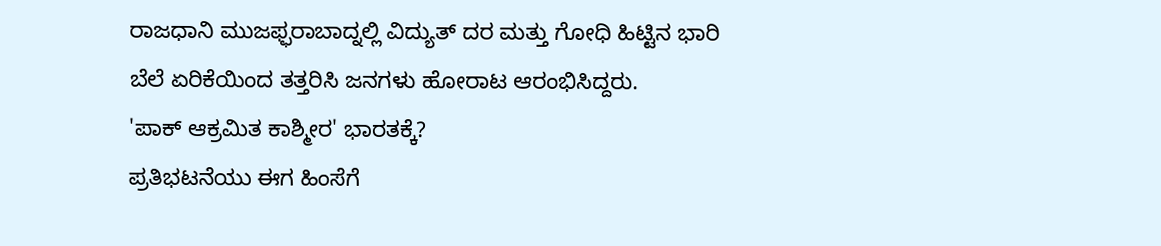ರಾಜಧಾನಿ ಮುಜಫ್ಫರಾಬಾದ್ನಲ್ಲಿ ವಿದ್ಯುತ್ ದರ ಮತ್ತು ಗೋಧಿ ಹಿಟ್ಟಿನ ಭಾರಿ ಬೆಲೆ ಏರಿಕೆಯಿಂದ ತತ್ತರಿಸಿ ಜನಗಳು ಹೋರಾಟ ಆರಂಭಿಸಿದ್ದರು.
'ಪಾಕ್ ಆಕ್ರಮಿತ ಕಾಶ್ಮೀರ' ಭಾರತಕ್ಕೆ?
ಪ್ರತಿಭಟನೆಯು ಈಗ ಹಿಂಸೆಗೆ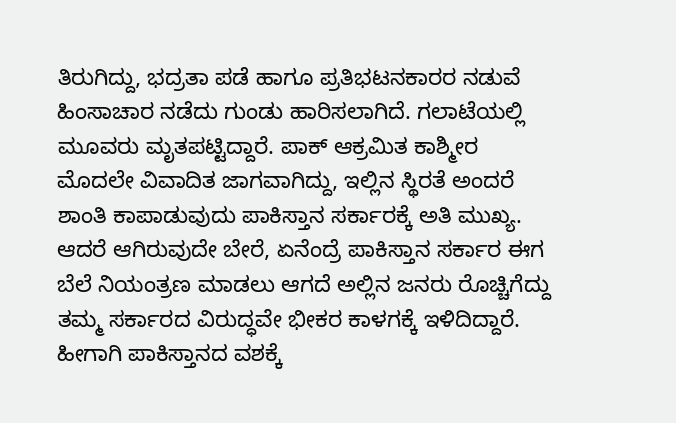ತಿರುಗಿದ್ದು, ಭದ್ರತಾ ಪಡೆ ಹಾಗೂ ಪ್ರತಿಭಟನಕಾರರ ನಡುವೆ ಹಿಂಸಾಚಾರ ನಡೆದು ಗುಂಡು ಹಾರಿಸಲಾಗಿದೆ. ಗಲಾಟೆಯಲ್ಲಿ ಮೂವರು ಮೃತಪಟ್ಟಿದ್ದಾರೆ. ಪಾಕ್ ಆಕ್ರಮಿತ ಕಾಶ್ಮೀರ ಮೊದಲೇ ವಿವಾದಿತ ಜಾಗವಾಗಿದ್ದು, ಇಲ್ಲಿನ ಸ್ಥಿರತೆ ಅಂದರೆ ಶಾಂತಿ ಕಾಪಾಡುವುದು ಪಾಕಿಸ್ತಾನ ಸರ್ಕಾರಕ್ಕೆ ಅತಿ ಮುಖ್ಯ. ಆದರೆ ಆಗಿರುವುದೇ ಬೇರೆ, ಏನೆಂದ್ರೆ ಪಾಕಿಸ್ತಾನ ಸರ್ಕಾರ ಈಗ ಬೆಲೆ ನಿಯಂತ್ರಣ ಮಾಡಲು ಆಗದೆ ಅಲ್ಲಿನ ಜನರು ರೊಚ್ಚಿಗೆದ್ದು ತಮ್ಮ ಸರ್ಕಾರದ ವಿರುದ್ಧವೇ ಭೀಕರ ಕಾಳಗಕ್ಕೆ ಇಳಿದಿದ್ದಾರೆ. ಹೀಗಾಗಿ ಪಾಕಿಸ್ತಾನದ ವಶಕ್ಕೆ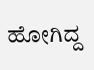ಹೋಗಿದ್ದ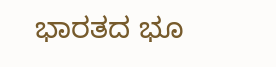ಭಾರತದ ಭೂ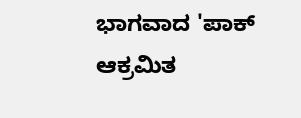ಭಾಗವಾದ 'ಪಾಕ್ ಆಕ್ರಮಿತ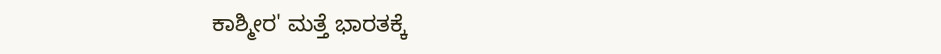ಕಾಶ್ಮೀರ' ಮತ್ತೆ ಭಾರತಕ್ಕೆ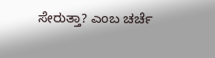ಸೇರುತ್ತಾ? ಎಂಬ ಚರ್ಚೆ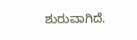ಶುರುವಾಗಿದೆ.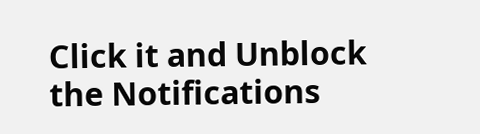Click it and Unblock the Notifications